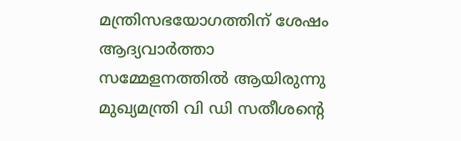മന്ത്രിസഭയോഗത്തിന് ശേഷം ആദ്യവാർത്താ സമ്മേളനത്തിൽ ആയിരുന്നു മുഖ്യമന്ത്രി വി ഡി സതീശന്റെ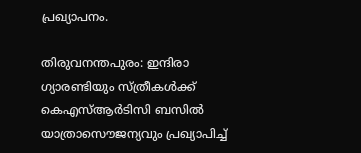പ്രഖ്യാപനം.

തിരുവനന്തപുരം: ഇന്ദിരാ ഗ്യാരണ്ടിയും സ്ത്രീകൾക്ക് കെഎസ്ആർടിസി ബസിൽ യാത്രാസൌജന്യവും പ്രഖ്യാപിച്ച്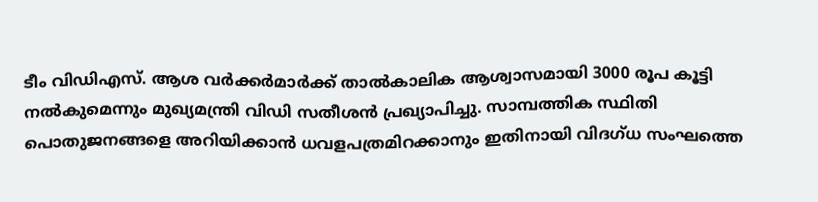ടീം വിഡിഎസ്. ആശ വർക്കർമാർക്ക് താൽകാലിക ആശ്വാസമായി 3000 രൂപ കൂട്ടി നൽകുമെന്നും മുഖ്യമന്ത്രി വിഡി സതീശൻ പ്രഖ്യാപിച്ചു. സാമ്പത്തിക സ്ഥിതി പൊതുജനങ്ങളെ അറിയിക്കാൻ ധവളപത്രമിറക്കാനും ഇതിനായി വിദഗ്ധ സംഘത്തെ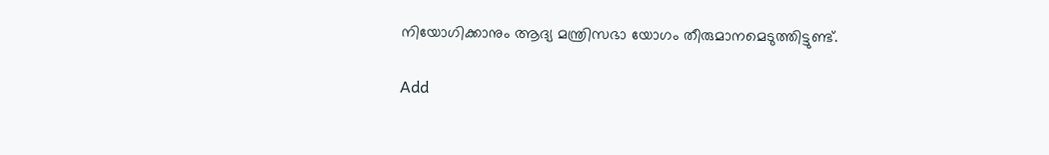നിയോഗിക്കാനും ആദ്യ മന്ത്രിസഭാ യോഗം തീരുമാനമെടുത്തിട്ടുണ്ട്.

Add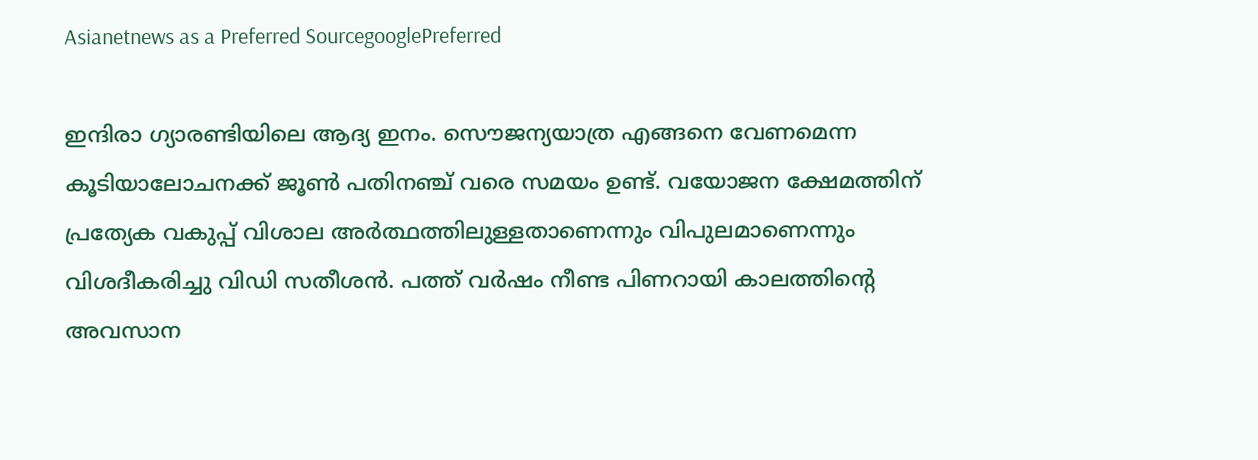Asianetnews as a Preferred SourcegooglePreferred

ഇന്ദിരാ ഗ്യാരണ്ടിയിലെ ആദ്യ ഇനം. സൌജന്യയാത്ര എങ്ങനെ വേണമെന്ന കൂടിയാലോചനക്ക് ജൂൺ പതിനഞ്ച് വരെ സമയം ഉണ്ട്. വയോജന ക്ഷേമത്തിന് പ്രത്യേക വകുപ്പ് വിശാല അർത്ഥത്തിലുള്ളതാണെന്നും വിപുലമാണെന്നും വിശദീകരിച്ചു വിഡി സതീശൻ. പത്ത് വർഷം നീണ്ട പിണറായി കാലത്തിന്‍റെ അവസാന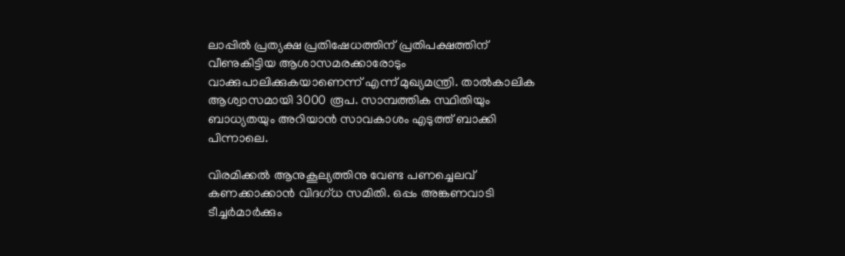ലാപ്പിൽ പ്രത്യക്ഷ പ്രതിഷേധത്തിന് പ്രതിപക്ഷത്തിന് വീണുകിട്ടിയ ആശാസമരക്കാരോടും വാക്കുപാലിക്കുകയാണെന്ന് എന്ന് മുഖ്യമന്ത്രി. താൽകാലിക ആശ്വാസമായി 3000 രൂപ. സാമ്പത്തിക സ്ഥിതിയും ബാധ്യതയും അറിയാൻ സാവകാശം എടുത്ത് ബാക്കി പിന്നാലെ.

വിരമിക്കൽ ആനുകൂല്യത്തിനു വേണ്ട പണച്ചെലവ് കണക്കാക്കാൻ വിദഗ്ധ സമിതി. ഒപ്പം അങ്കണവാടി ടീച്ചർമാർക്കും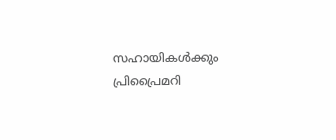സഹായികൾക്കും പ്രിപ്രൈമറി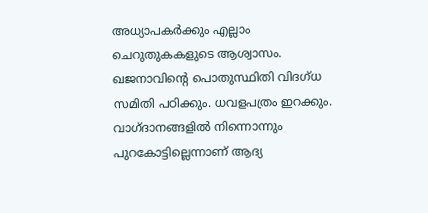അധ്യാപകർക്കും എല്ലാം ചെറുതുകകളുടെ ആശ്വാസം. ഖജനാവിന്‍റെ പൊതുസ്ഥിതി വിദഗ്ധ സമിതി പഠിക്കും. ധവളപത്രം ഇറക്കും. വാഗ്ദാനങ്ങളിൽ നിന്നൊന്നും പുറകോട്ടില്ലെന്നാണ് ആദ്യ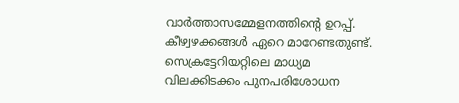വാർത്താസമ്മേളനത്തിന്‍റെ ഉറപ്പ്. കീഴ്വഴക്കങ്ങൾ ഏറെ മാറേണ്ടതുണ്ട്. സെക്രട്ടേറിയറ്റിലെ മാധ്യമ വിലക്കിടക്കം പുനപരിശോധന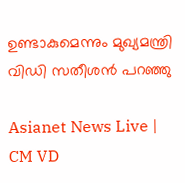ഉണ്ടാകുമെന്നും മുഖ്യമന്ത്രി വിഡി സതീശൻ പറഞ്ഞു

Asianet News Live | CM VD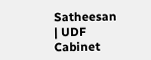Satheesan | UDF Cabinet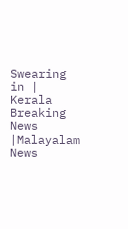Swearing in | Kerala Breaking News |Malayalam News